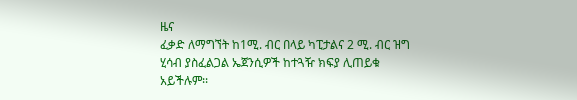ዜና
ፈቃድ ለማግኘት ከ1ሚ. ብር በላይ ካፒታልና 2 ሚ. ብር ዝግ ሂሳብ ያስፈልጋል ኤጀንሲዎች ከተጓዥ ክፍያ ሊጠይቁ አይችሉም፡፡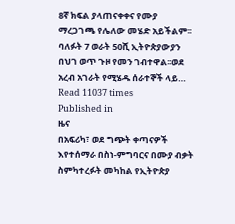8ኛ ክፍል ያላጠናቀቀና የሙያ ማረጋገጫ የሌለው መሄድ አይችልም፡፡ ባለፉት 7 ወራት 50ሺ ኢትዮጵያውያን በህገ ወጥ ጉዞ የመን ገብተዋል፡፡ወደ አረብ አገራት የሚሄዱ ሰራተኞች ላይ…
Read 11037 times
Published in
ዜና
በአፍሪካ፣ ወደ ግጭት ቀጣናዎች እየተሰማራ በስነ-ምግባርና በሙያ ብቃት ስምካተረፉት መካከል የኢትዮጵያ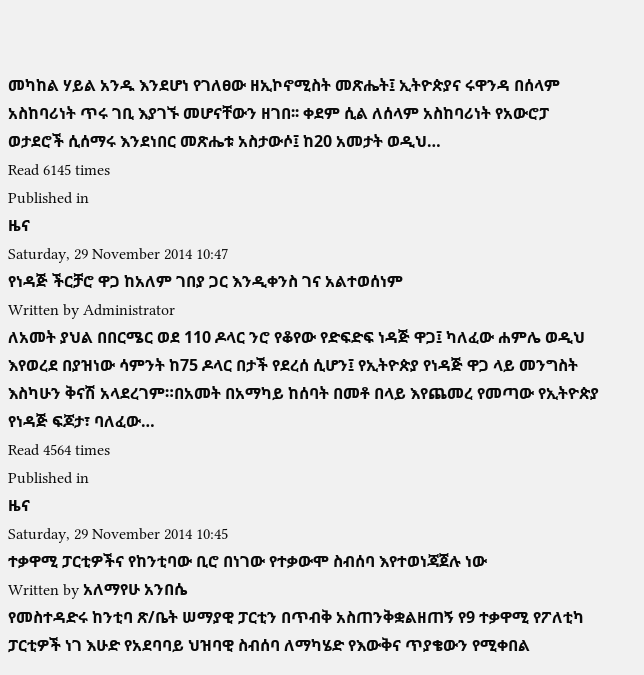መካከል ሃይል አንዱ እንደሆነ የገለፀው ዘኢኮኖሚስት መጽሔት፤ ኢትዮጵያና ሩዋንዳ በሰላም አስከባሪነት ጥሩ ገቢ እያገኙ መሆናቸውን ዘገበ፡፡ ቀደም ሲል ለሰላም አስከባሪነት የአውሮፓ ወታደሮች ሲሰማሩ እንደነበር መጽሔቱ አስታውሶ፤ ከ20 አመታት ወዲህ…
Read 6145 times
Published in
ዜና
Saturday, 29 November 2014 10:47
የነዳጅ ችርቻሮ ዋጋ ከአለም ገበያ ጋር እንዲቀንስ ገና አልተወሰነም
Written by Administrator
ለአመት ያህል በበርሜር ወደ 110 ዶላር ንሮ የቆየው የድፍድፍ ነዳጅ ዋጋ፤ ካለፈው ሐምሌ ወዲህ እየወረደ በያዝነው ሳምንት ከ75 ዶላር በታች የደረሰ ሲሆን፤ የኢትዮጵያ የነዳጅ ዋጋ ላይ መንግስት እስካሁን ቅናሽ አላደረገም።በአመት በአማካይ ከሰባት በመቶ በላይ እየጨመረ የመጣው የኢትዮጵያ የነዳጅ ፍጆታ፣ ባለፈው…
Read 4564 times
Published in
ዜና
Saturday, 29 November 2014 10:45
ተቃዋሚ ፓርቲዎችና የከንቲባው ቢሮ በነገው የተቃውሞ ስብሰባ እየተወነጃጀሉ ነው
Written by አለማየሁ አንበሴ
የመስተዳድሩ ከንቲባ ጽ/ቤት ሠማያዊ ፓርቲን በጥብቅ አስጠንቅቋልዘጠኝ የ9 ተቃዋሚ የፖለቲካ ፓርቲዎች ነገ እሁድ የአደባባይ ህዝባዊ ስብሰባ ለማካሄድ የእውቅና ጥያቄውን የሚቀበል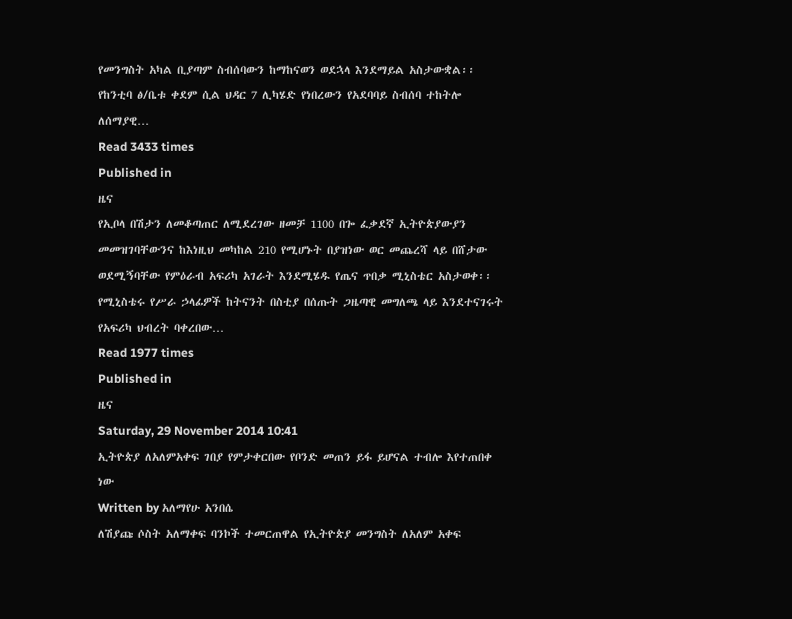የመንግስት አካል ቢያጣም ስብሰባውን ከማከናወን ወደኋላ እንደማይል አስታውቋል፡፡ የከንቲባ ፅ/ቤቱ ቀደም ሲል ህዳር 7 ሊካሄድ የነበረውን የአደባባይ ስብሰባ ተከትሎ ለሰማያዊ…
Read 3433 times
Published in
ዜና
የኢቦላ በሽታን ለመቆጣጠር ለሚደረገው ዘመቻ 1100 በጐ ፈቃደኛ ኢትዮጵያውያን መመዝገባቸውንና ከእነዚህ መካከል 210 የሚሆኑት በያዝነው ወር መጨረሻ ላይ በሸታው ወደሚኝባቸው የምዕራብ አፍሪካ አገራት እንደሚሄዱ የጤና ጥበቃ ሚኒስቴር አስታወቀ፡፡የሚኒስቴሩ የሥራ ኃላፊዎች ከትናንት በስቲያ በሰጡት ጋዜጣዊ መግለጫ ላይ እንደተናገሩት የአፍሪካ ህብረት ባቀረበው…
Read 1977 times
Published in
ዜና
Saturday, 29 November 2014 10:41
ኢትዮጵያ ለአለምአቀፍ ገበያ የምታቀርበው የቦንድ መጠን ይፋ ይሆናል ተብሎ እየተጠበቀ ነው
Written by አለማየሁ አንበሴ
ለሽያጩ ሶስት አለማቀፍ ባንኮች ተመርጠዋል የኢትዮጵያ መንግስት ለአለም አቀፍ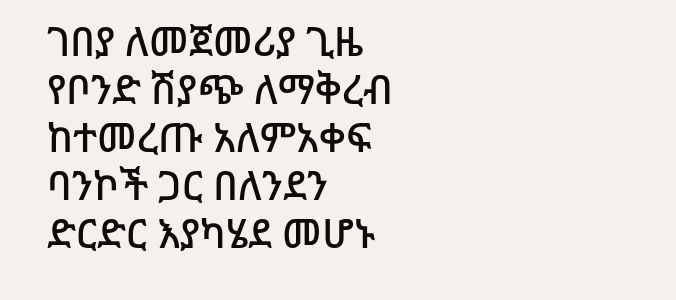ገበያ ለመጀመሪያ ጊዜ የቦንድ ሽያጭ ለማቅረብ ከተመረጡ አለምአቀፍ ባንኮች ጋር በለንደን ድርድር እያካሄደ መሆኑ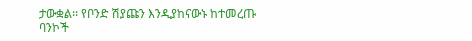ታውቋል፡፡ የቦንድ ሽያጩን እንዲያከናውኑ ከተመረጡ ባንኮች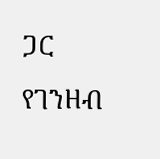ጋር የገንዘብ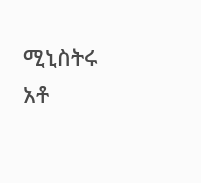ሚኒስትሩ አቶ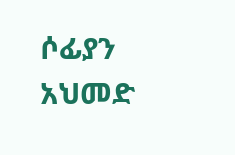ሶፊያን አህመድ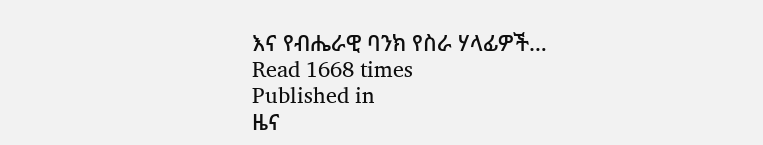እና የብሔራዊ ባንክ የስራ ሃላፊዎች…
Read 1668 times
Published in
ዜና